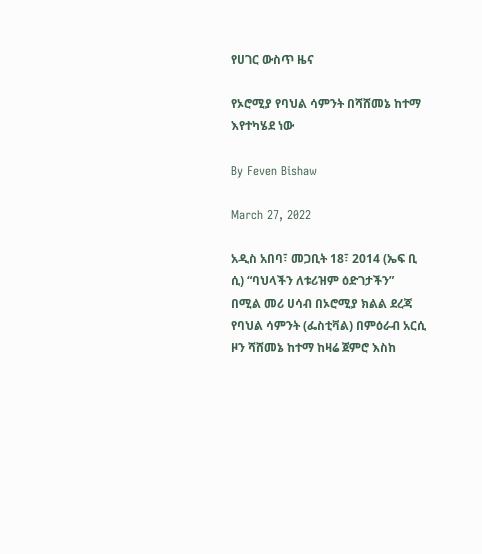የሀገር ውስጥ ዜና

የኦሮሚያ የባህል ሳምንት በሻሸመኔ ከተማ እየተካሄደ ነው

By Feven Bishaw

March 27, 2022

አዲስ አበባ፣ መጋቢት 18፣ 2014 (ኤፍ ቢ ሲ) “ባህላችን ለቱሪዝም ዕድገታችን” በሚል መሪ ሀሳብ በኦሮሚያ ክልል ደረጃ የባህል ሳምንት (ፌስቲቫል) በምዕራብ አርሲ ዞን ሻሸመኔ ከተማ ከዛሬ ጀምሮ እስከ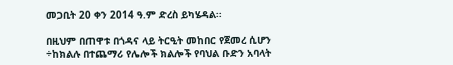መጋቢት 20 ቀን 2014 ዓ.ም ድረስ ይካሄዳል፡፡

በዚህም በጠዋቱ በጎዳና ላይ ትርዒት መከበር የጀመረ ሲሆን ÷ከክልሉ በተጨማሪ የሌሎች ክልሎች የባህል ቡድን አባላት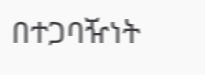በተጋባዥነት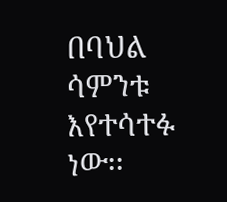በባህል ሳምንቱ እየተሳተፉ ነው፡፡